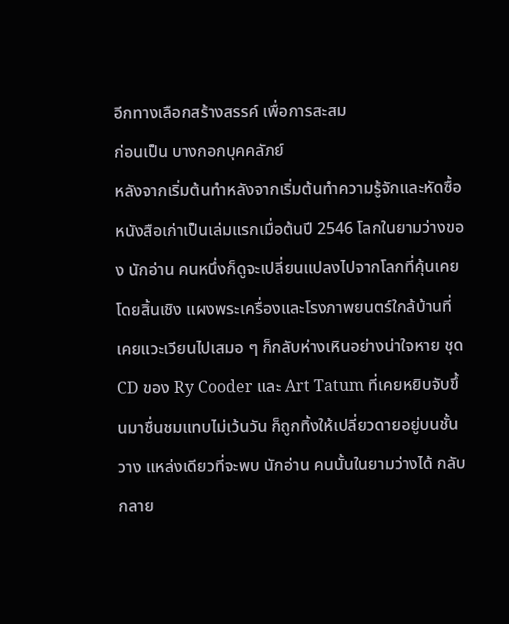อีกทางเลือกสร้างสรรค์ เพื่อการสะสม
ก่อนเป็น บางกอกบุคคลัภย์
หลังจากเริ่มต้นทำหลังจากเริ่มต้นทำความรู้จักและหัดซื้อหนังสือเก่าเป็นเล่มแรกเมื่อต้นปี 2546 โลกในยามว่างของ นักอ่าน คนหนึ่งก็ดูจะเปลี่ยนแปลงไปจากโลกที่คุ้นเคยโดยสิ้นเชิง แผงพระเครื่องและโรงภาพยนตร์ใกล้บ้านที่เคยแวะเวียนไปเสมอ ๆ ก็กลับห่างเหินอย่างน่าใจหาย ชุด CD ของ Ry Cooder และ Art Tatum ที่เคยหยิบจับขึ้นมาชื่นชมแทบไม่เว้นวัน ก็ถูกทิ้งให้เปลี่ยวดายอยู่บนชั้นวาง แหล่งเดียวที่จะพบ นักอ่าน คนนั้นในยามว่างได้ กลับกลาย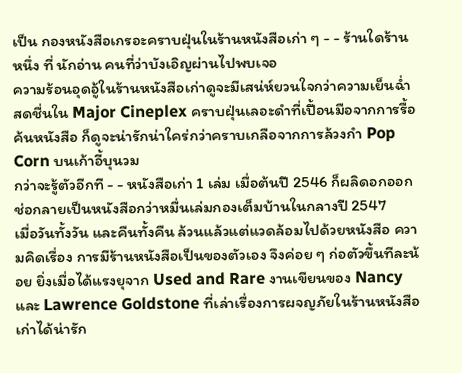เป็น กองหนังสือเกรอะคราบฝุ่นในร้านหนังสือเก่า ๆ - - ร้านใดร้านหนึ่ง ที่ นักอ่าน คนที่ว่าบังเอิญผ่านไปพบเจอ
ความร้อนอุดอู้ในร้านหนังสือเก่าดูจะมีเสน่ห์ยวนใจกว่าความเย็นฉ่ำสดชื่นใน Major Cineplex คราบฝุ่นเลอะดำที่เปื้อนมือจากการรื้อค้นหนังสือ ก็ดูจะน่ารักน่าใคร่กว่าคราบเกลือจากการล้วงกำ Pop Corn บนเก้าอี้บุนวม
กว่าจะรู้ตัวอีกที - - หนังสือเก่า 1 เล่ม เมื่อต้นปี 2546 ก็ผลิดอกออกช่อกลายเป็นหนังสือกว่าหมื่นเล่มกองเต็มบ้านในกลางปี 2547
เมื่อวันทั้งวัน และคืนทั้งคืน ล้วนแล้วแต่แวดล้อมไปด้วยหนังสือ ความคิดเรื่อง การมีร้านหนังสือเป็นของตัวเอง จึงค่อย ๆ ก่อตัวขึ้นทีละน้อย ยิ่งเมื่อได้แรงยุจาก Used and Rare งานเขียนของ Nancy และ Lawrence Goldstone ที่เล่าเรื่องการผจญภัยในร้านหนังสือเก่าได้น่ารัก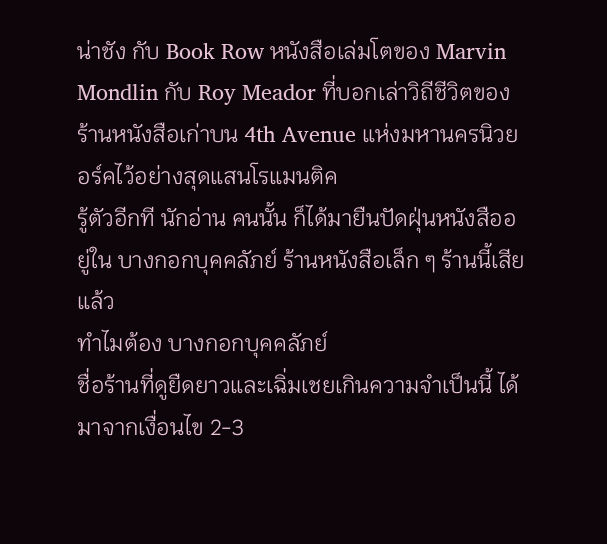น่าชัง กับ Book Row หนังสือเล่มโตของ Marvin Mondlin กับ Roy Meador ที่บอกเล่าวิถีชีวิตของร้านหนังสือเก่าบน 4th Avenue แห่งมหานครนิวยอร์คไว้อย่างสุดแสนโรแมนติค
รู้ตัวอีกที นักอ่าน คนนั้น ก็ได้มายืนปัดฝุ่นหนังสืออยู่ใน บางกอกบุคคลัภย์ ร้านหนังสือเล็ก ๆ ร้านนี้เสียแล้ว
ทำไมต้อง บางกอกบุคคลัภย์
ชื่อร้านที่ดูยืดยาวและเฉิ่มเชยเกินความจำเป็นนี้ ได้มาจากเงื่อนไข 2-3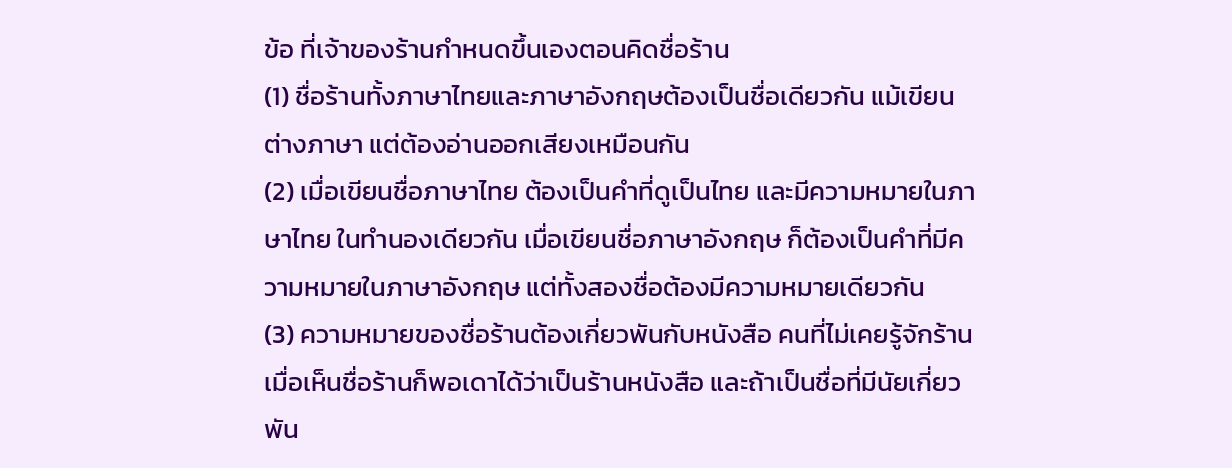ข้อ ที่เจ้าของร้านกำหนดขึ้นเองตอนคิดชื่อร้าน
(1) ชื่อร้านทั้งภาษาไทยและภาษาอังกฤษต้องเป็นชื่อเดียวกัน แม้เขียนต่างภาษา แต่ต้องอ่านออกเสียงเหมือนกัน
(2) เมื่อเขียนชื่อภาษาไทย ต้องเป็นคำที่ดูเป็นไทย และมีความหมายในภาษาไทย ในทำนองเดียวกัน เมื่อเขียนชื่อภาษาอังกฤษ ก็ต้องเป็นคำที่มีความหมายในภาษาอังกฤษ แต่ทั้งสองชื่อต้องมีความหมายเดียวกัน
(3) ความหมายของชื่อร้านต้องเกี่ยวพันกับหนังสือ คนที่ไม่เคยรู้จักร้าน เมื่อเห็นชื่อร้านก็พอเดาได้ว่าเป็นร้านหนังสือ และถ้าเป็นชื่อที่มีนัยเกี่ยวพัน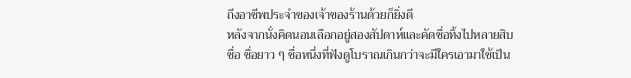ถึงอาชีพประจำของเจ้าของร้านด้วยก็ยิ่งดี
หลังจากนั่งคิดนอนเลือกอยู่สองสัปดาห์และคัดชื่อทิ้งไปหลายสิบชื่อ ชื่อยาว ๆ ชื่อหนึ่งที่ฟังดูโบราณเกินกว่าจะมีใครเอามาใช้เป็น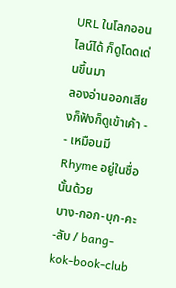URL ในโลกออนไลน์ได้ ก็ดูโดดเด่นขึ้นมา
ลองอ่านออกเสียงก็ฟังก็ดูเข้าเค้า - - เหมือนมี Rhyme อยู่ในชื่อนั้นด้วย
บาง-กอก-บุก-คะ-ลับ / bang-kok-book-club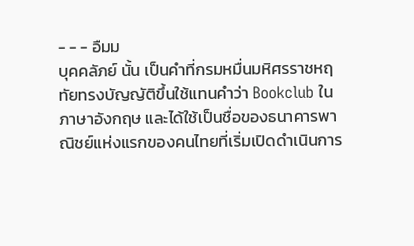- - - อืมม
บุคคลัภย์ นั้น เป็นคำที่กรมหมื่นมหิศรราชหฤทัยทรงบัญญัติขึ้นใช้แทนคำว่า Bookclub ในภาษาอังกฤษ และได้ใช้เป็นชื่อของธนาคารพาณิชย์แห่งแรกของคนไทยที่เริ่มเปิดดำเนินการ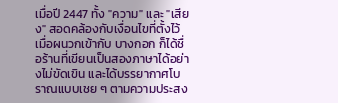เมื่อปี 2447 ทั้ง "ความ" และ "เสียง" สอดคล้องกับเงื่อนไขที่ตั้งไว้ เมื่อผนวกเข้ากับ บางกอก ก็ได้ชื่อร้านที่เขียนเป็นสองภาษาได้อย่างไม่ขัดเขิน และได้บรรยากาศโบราณแบบเชย ๆ ตามความประสง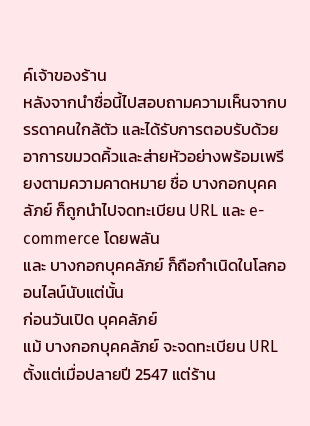ค์เจ้าของร้าน
หลังจากนำชื่อนี้ไปสอบถามความเห็นจากบรรดาคนใกล้ตัว และได้รับการตอบรับด้วยอาการขมวดคิ้วและส่ายหัวอย่างพร้อมเพรียงตามความคาดหมาย ชื่อ บางกอกบุคคลัภย์ ก็ถูกนำไปจดทะเบียน URL และ e-commerce โดยพลัน
และ บางกอกบุคคลัภย์ ก็ถือกำเนิดในโลกออนไลน์นับแต่นั้น
ก่อนวันเปิด บุคคลัภย์
แม้ บางกอกบุคคลัภย์ จะจดทะเบียน URL ตั้งแต่เมื่อปลายปี 2547 แต่ร้าน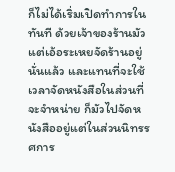ก็ไม่ได้เริ่มเปิดทำการในทันที ด้วยเจ้าของร้านมัวแต่เอ้อระเหยจัดร้านอยู่นั่นแล้ว และแทนที่จะใช้เวลาจัดหนังสือในส่วนที่จะจำหน่าย ก็มัวไปจัดหนังสืออยู่แต่ในส่วนนิทรรศการ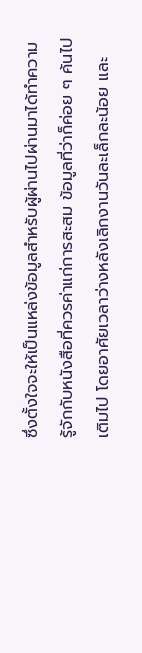ซึ่งตั้งใจจะให้เป็นแหล่งข้อมูลสำหรับผู้ผ่านไปผ่านมาได้ทำความรู้จักกับหนังสือที่ควรค่าแก่การสะสม ข้อมูลที่ว่าก็ค่อย ๆ ค้นไปเติมไป โดยอาศัยเวลาว่างหลังเลิกงานวันละเล็กละน้อย และ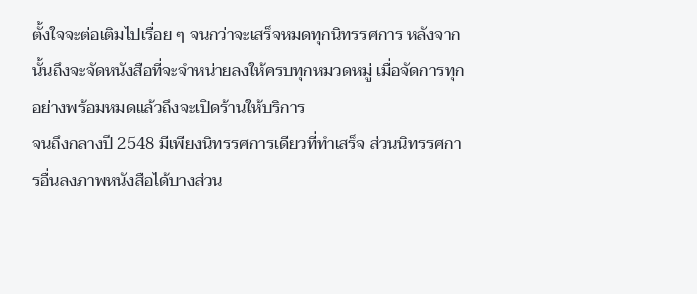ตั้งใจจะต่อเติมไปเรื่อย ๆ จนกว่าจะเสร็จหมดทุกนิทรรศการ หลังจากนั้นถึงจะจัดหนังสือที่จะจำหน่ายลงให้ครบทุกหมวดหมู่ เมื่อจัดการทุกอย่างพร้อมหมดแล้วถึงจะเปิดร้านให้บริการ
จนถึงกลางปี 2548 มีเพียงนิทรรศการเดียวที่ทำเสร็จ ส่วนนิทรรศการอื่นลงภาพหนังสือได้บางส่วน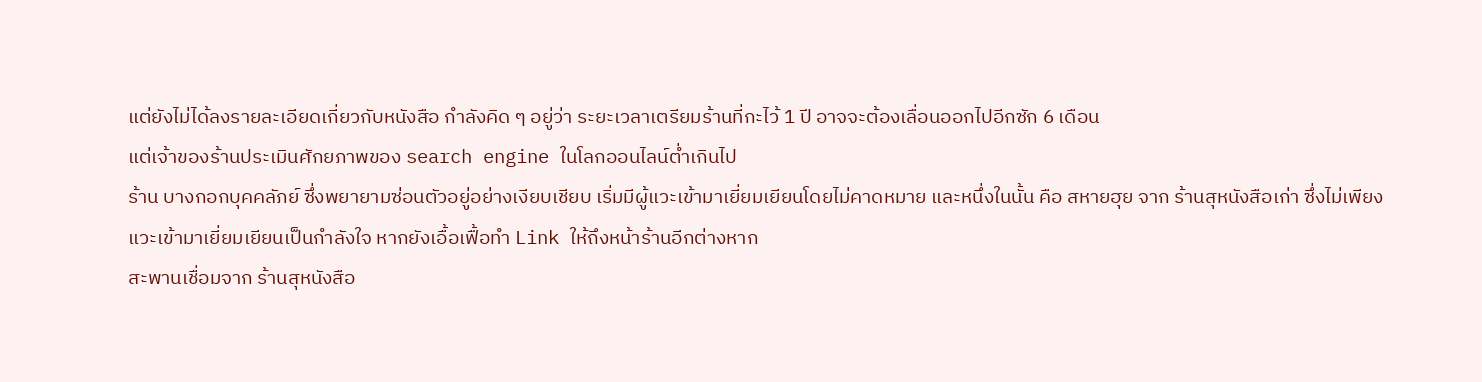แต่ยังไม่ได้ลงรายละเอียดเกี่ยวกับหนังสือ กำลังคิด ๆ อยู่ว่า ระยะเวลาเตรียมร้านที่กะไว้ 1 ปี อาจจะต้องเลื่อนออกไปอีกซัก 6 เดือน
แต่เจ้าของร้านประเมินศักยภาพของ search engine ในโลกออนไลน์ต่ำเกินไป
ร้าน บางกอกบุคคลัภย์ ซึ่งพยายามซ่อนตัวอยู่อย่างเงียบเชียบ เริ่มมีผู้แวะเข้ามาเยี่ยมเยียนโดยไม่คาดหมาย และหนึ่งในนั้น คือ สหายฮุย จาก ร้านสุหนังสือเก่า ซึ่งไม่เพียงแวะเข้ามาเยี่ยมเยียนเป็นกำลังใจ หากยังเอื้อเฟื้อทำ Link ให้ถึงหน้าร้านอีกต่างหาก
สะพานเชื่อมจาก ร้านสุหนังสือ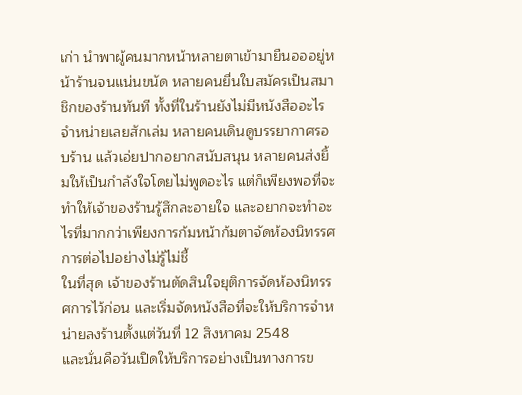เก่า นำพาผู้คนมากหน้าหลายตาเข้ามายืนอออยู่หน้าร้านจนแน่นขนัด หลายคนยื่นใบสมัครเป็นสมาชิกของร้านทันที ทั้งที่ในร้านยังไม่มีหนังสืออะไรจำหน่ายเลยสักเล่ม หลายคนเดินดูบรรยากาศรอบร้าน แล้วเอ่ยปากอยากสนับสนุน หลายคนส่งยิ้มให้เป็นกำลังใจโดยไม่พูดอะไร แต่ก็เพียงพอที่จะทำให้เจ้าของร้านรู้สึกละอายใจ และอยากจะทำอะไรที่มากกว่าเพียงการก้มหน้าก้มตาจัดห้องนิทรรศการต่อไปอย่างไม่รู้ไม่ชี้
ในที่สุด เจ้าของร้านตัดสินใจยุติการจัดห้องนิทรรศการไว้ก่อน และเริ่มจัดหนังสือที่จะให้บริการจำหน่ายลงร้านตั้งแต่วันที่ 12 สิงหาคม 2548
และนั่นคือวันเปิดให้บริการอย่างเป็นทางการข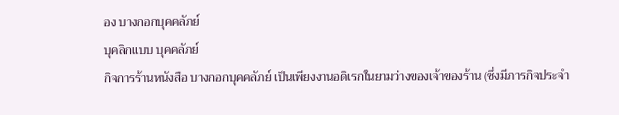อง บางกอกบุคคลัภย์
บุคลิกแบบ บุคคลัภย์
กิจการร้านหนังสือ บางกอกบุคคลัภย์ เป็นเพียงงานอดิเรกในยามว่างของเจ้าของร้าน (ซึ่งมีภารกิจประจำ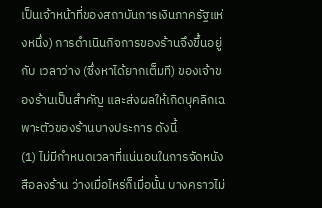เป็นเจ้าหน้าที่ของสถาบันการเงินภาครัฐแห่งหนึ่ง) การดำเนินกิจการของร้านจึงขึ้นอยู่กับ เวลาว่าง (ซึ่งหาได้ยากเต็มที) ของเจ้าของร้านเป็นสำคัญ และส่งผลให้เกิดบุคลิกเฉพาะตัวของร้านบางประการ ดังนี้
(1) ไม่มีกำหนดเวลาที่แน่นอนในการจัดหนังสือลงร้าน ว่างเมื่อไหร่ก็เมื่อนั้น บางคราวไม่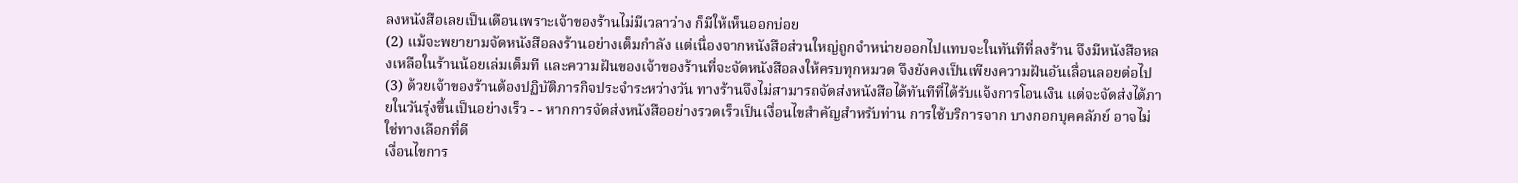ลงหนังสือเลยเป็นเดือนเพราะเจ้าของร้านไม่มีเวลาว่าง ก็มีให้เห็นออกบ่อย
(2) แม้จะพยายามจัดหนังสือลงร้านอย่างเต็มกำลัง แต่เนื่องจากหนังสือส่วนใหญ่ถูกจำหน่ายออกไปแทบจะในทันทีที่ลงร้าน จึงมีหนังสือหลงเหลือในร้านน้อยเล่มเต็มที และความฝันของเจ้าของร้านที่จะจัดหนังสือลงให้ครบทุกหมวด จึงยังคงเป็นเพียงความฝันอันเลื่อนลอยต่อไป
(3) ด้วยเจ้าของร้านต้องปฏิบัติภารกิจประจำระหว่างวัน ทางร้านจึงไม่สามารถจัดส่งหนังสือได้ทันทีที่ได้รับแจ้งการโอนเงิน แต่จะจัดส่งได้ภายในวันรุ่งขึ้นเป็นอย่างเร็ว - - หากการจัดส่งหนังสืออย่างรวดเร็วเป็นเงื่อนไขสำคัญสำหรับท่าน การใช้บริการจาก บางกอกบุคคลัภย์ อาจไม่ใช่ทางเลือกที่ดี
เงื่อนไขการ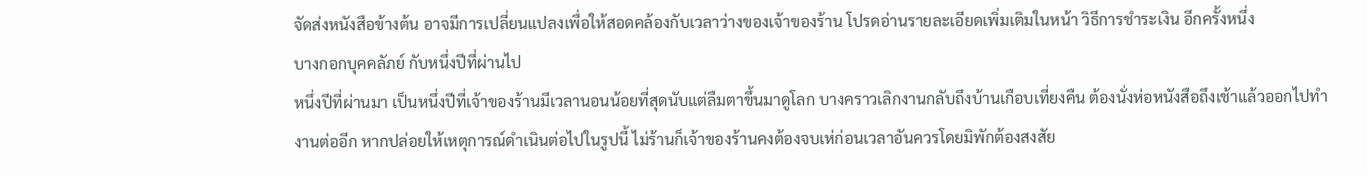จัดส่งหนังสือข้างต้น อาจมีการเปลี่ยนแปลงเพื่อให้สอดคล้องกับเวลาว่างของเจ้าของร้าน โปรดอ่านรายละเอียดเพิ่มเติมในหน้า วิธีการชำระเงิน อีกครั้งหนึ่ง
บางกอกบุคคลัภย์ กับหนึ่งปีที่ผ่านไป
หนึ่งปีที่ผ่านมา เป็นหนึ่งปีที่เจ้าของร้านมีเวลานอนน้อยที่สุดนับแต่ลืมตาขึ้นมาดูโลก บางคราวเลิกงานกลับถึงบ้านเกือบเที่ยงคืน ต้องนั่งห่อหนังสือถึงเช้าแล้วออกไปทำงานต่ออีก หากปล่อยให้เหตุการณ์ดำเนินต่อไปในรูปนี้ ไม่ร้านก็เจ้าของร้านคงต้องจบเห่ก่อนเวลาอันควรโดยมิพักต้องสงสัย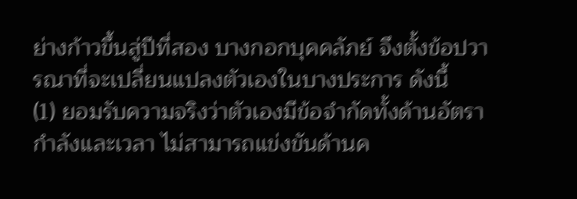ย่างก้าวขึ้นสู่ปีที่สอง บางกอกบุคคลัภย์ จึงตั้งข้อปวารณาที่จะเปลี่ยนแปลงตัวเองในบางประการ ดังนี้
(1) ยอมรับความจริงว่าตัวเองมีข้อจำกัดทั้งด้านอัตรากำลังและเวลา ไม่สามารถแข่งขันด้านค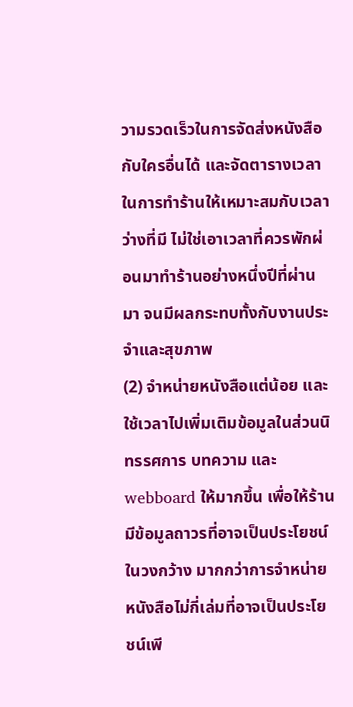วามรวดเร็วในการจัดส่งหนังสือกับใครอื่นได้ และจัดตารางเวลาในการทำร้านให้เหมาะสมกับเวลาว่างที่มี ไม่ใช่เอาเวลาที่ควรพักผ่อนมาทำร้านอย่างหนึ่งปีที่ผ่านมา จนมีผลกระทบทั้งกับงานประจำและสุขภาพ
(2) จำหน่ายหนังสือแต่น้อย และใช้เวลาไปเพิ่มเติมข้อมูลในส่วนนิทรรศการ บทความ และ webboard ให้มากขึ้น เพื่อให้ร้านมีข้อมูลถาวรที่อาจเป็นประโยชน์ในวงกว้าง มากกว่าการจำหน่ายหนังสือไม่กี่เล่มที่อาจเป็นประโยชน์เพี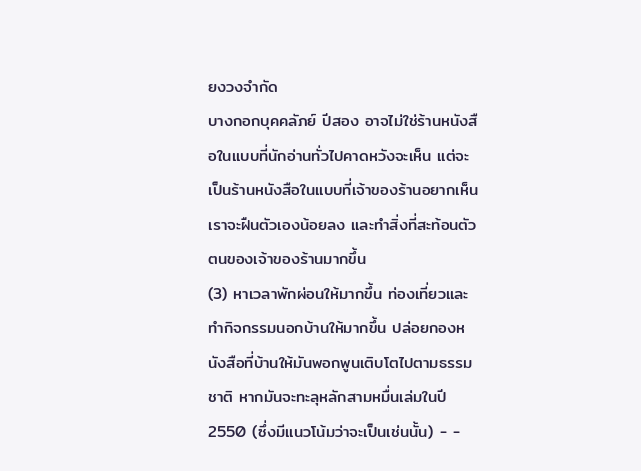ยงวงจำกัด
บางกอกบุคคลัภย์ ปีสอง อาจไม่ใช่ร้านหนังสือในแบบที่นักอ่านทั่วไปคาดหวังจะเห็น แต่จะเป็นร้านหนังสือในแบบที่เจ้าของร้านอยากเห็น เราจะฝืนตัวเองน้อยลง และทำสิ่งที่สะท้อนตัวตนของเจ้าของร้านมากขึ้น
(3) หาเวลาพักผ่อนให้มากขึ้น ท่องเที่ยวและทำกิจกรรมนอกบ้านให้มากขึ้น ปล่อยกองหนังสือที่บ้านให้มันพอกพูนเติบโตไปตามธรรมชาติ หากมันจะทะลุหลักสามหมื่นเล่มในปี 2550 (ซึ่งมีแนวโน้มว่าจะเป็นเช่นนั้น) - -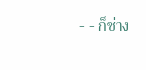- - ก็ช่าง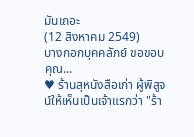มันเถอะ
(12 สิงหาคม 2549)
บางกอกบุคคลัภย์ ขอขอบคุณ...
♥ ร้านสุหนังสือเก่า ผู้พิสูจน์ให้เห็นเป็นเจ้าแรกว่า "ร้า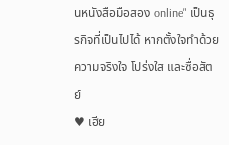นหนังสือมือสอง online" เป็นธุรกิจที่เป็นไปได้ หากตั้งใจทำด้วยความจริงใจ โปร่งใส และซื่อสัตย์
♥ เฮีย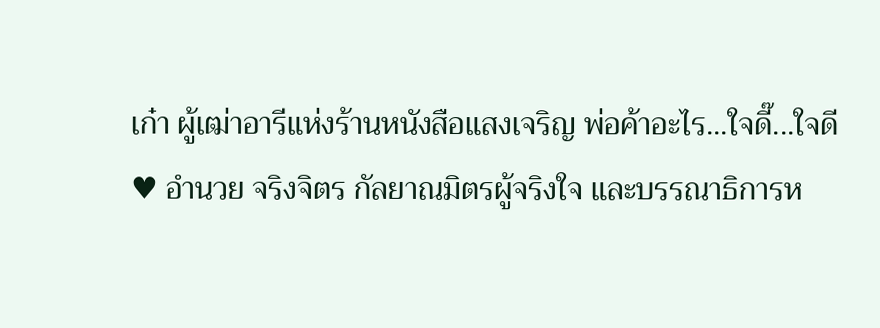เก๋า ผู้เฒ่าอารีแห่งร้านหนังสือแสงเจริญ พ่อค้าอะไร...ใจดี๊...ใจดี
♥ อำนวย จริงจิตร กัลยาณมิตรผู้จริงใจ และบรรณาธิการห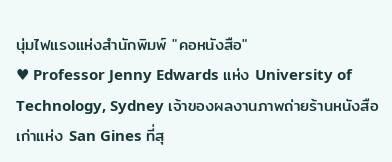นุ่มไฟแรงแห่งสำนักพิมพ์ "คอหนังสือ"
♥ Professor Jenny Edwards แห่ง University of Technology, Sydney เจ้าของผลงานภาพถ่ายร้านหนังสือเก่าแห่ง San Gines ที่สุ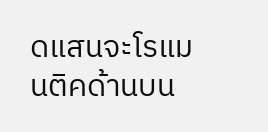ดแสนจะโรแมนติคด้านบน